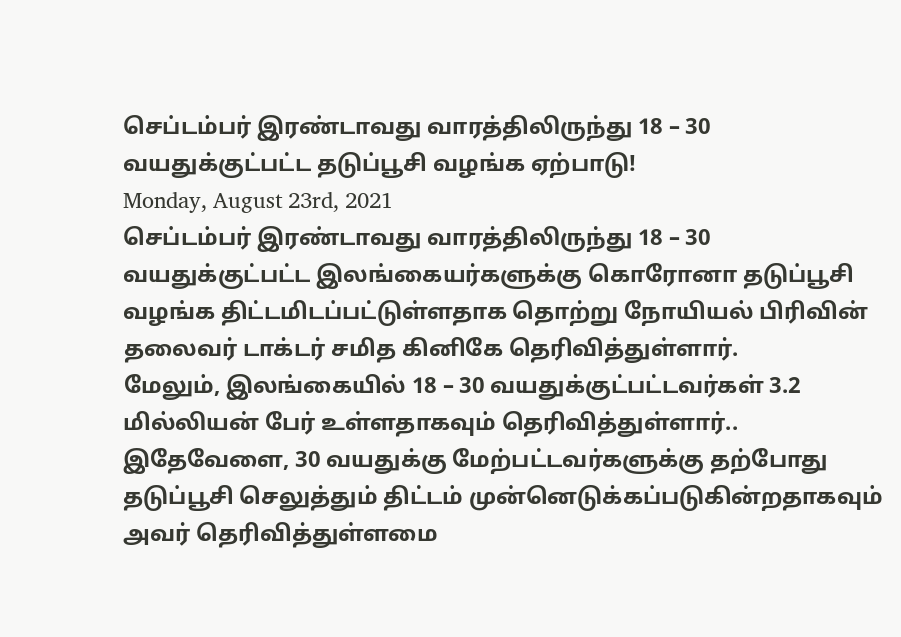செப்டம்பர் இரண்டாவது வாரத்திலிருந்து 18 – 30 வயதுக்குட்பட்ட தடுப்பூசி வழங்க ஏற்பாடு!
Monday, August 23rd, 2021
செப்டம்பர் இரண்டாவது வாரத்திலிருந்து 18 – 30 வயதுக்குட்பட்ட இலங்கையர்களுக்கு கொரோனா தடுப்பூசி வழங்க திட்டமிடப்பட்டுள்ளதாக தொற்று நோயியல் பிரிவின் தலைவர் டாக்டர் சமித கினிகே தெரிவித்துள்ளார்.
மேலும், இலங்கையில் 18 – 30 வயதுக்குட்பட்டவர்கள் 3.2 மில்லியன் பேர் உள்ளதாகவும் தெரிவித்துள்ளார்..
இதேவேளை, 30 வயதுக்கு மேற்பட்டவர்களுக்கு தற்போது தடுப்பூசி செலுத்தும் திட்டம் முன்னெடுக்கப்படுகின்றதாகவும் அவர் தெரிவித்துள்ளமை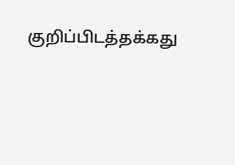குறிப்பிடத்தக்கது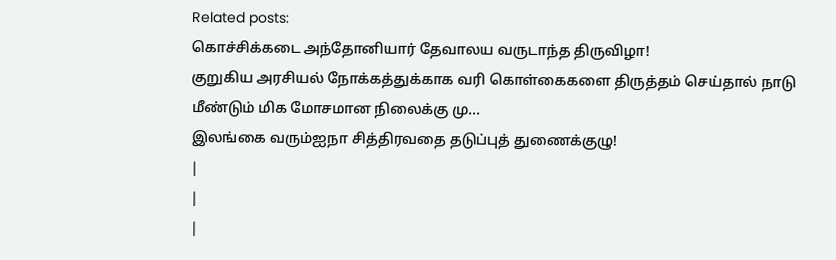Related posts:
கொச்சிக்கடை அந்தோனியார் தேவாலய வருடாந்த திருவிழா!
குறுகிய அரசியல் நோக்கத்துக்காக வரி கொள்கைகளை திருத்தம் செய்தால் நாடு மீண்டும் மிக மோசமான நிலைக்கு மு...
இலங்கை வரும்ஐநா சித்திரவதை தடுப்புத் துணைக்குழு!
|
|
|